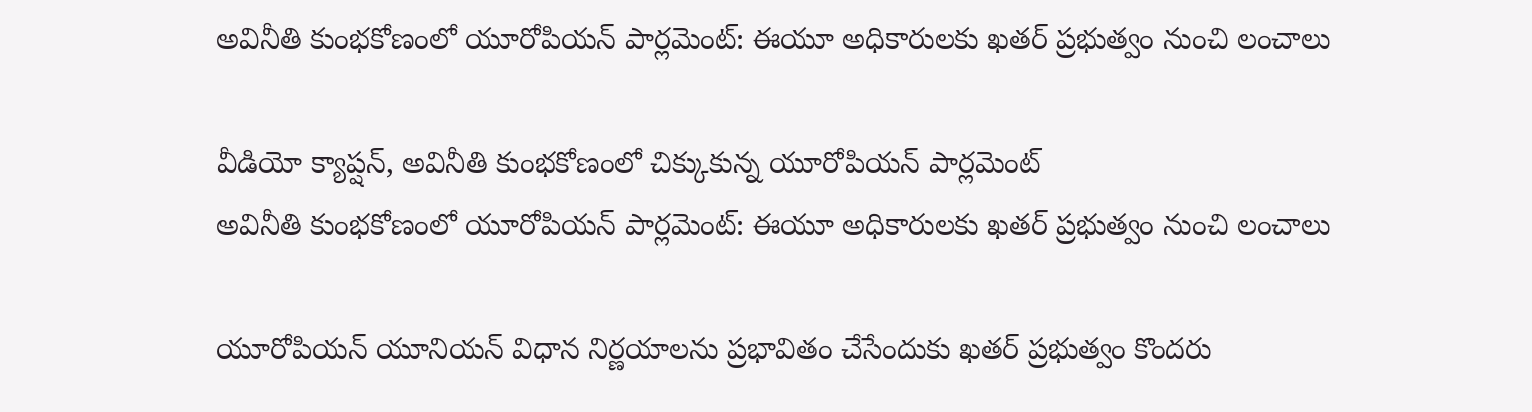అవినీతి కుంభకోణంలో యూరోపియన్ పార్లమెంట్: ఈయూ అధికారులకు ఖతర్ ప్రభుత్వం నుంచి లంచాలు

వీడియో క్యాప్షన్, అవినీతి కుంభకోణంలో చిక్కుకున్న యూరోపియన్ పార్లమెంట్
అవినీతి కుంభకోణంలో యూరోపియన్ పార్లమెంట్: ఈయూ అధికారులకు ఖతర్ ప్రభుత్వం నుంచి లంచాలు

యూరోపియన్ యూనియన్ విధాన నిర్ణయాలను ప్రభావితం చేసేందుకు ఖతర్ ప్రభుత్వం కొందరు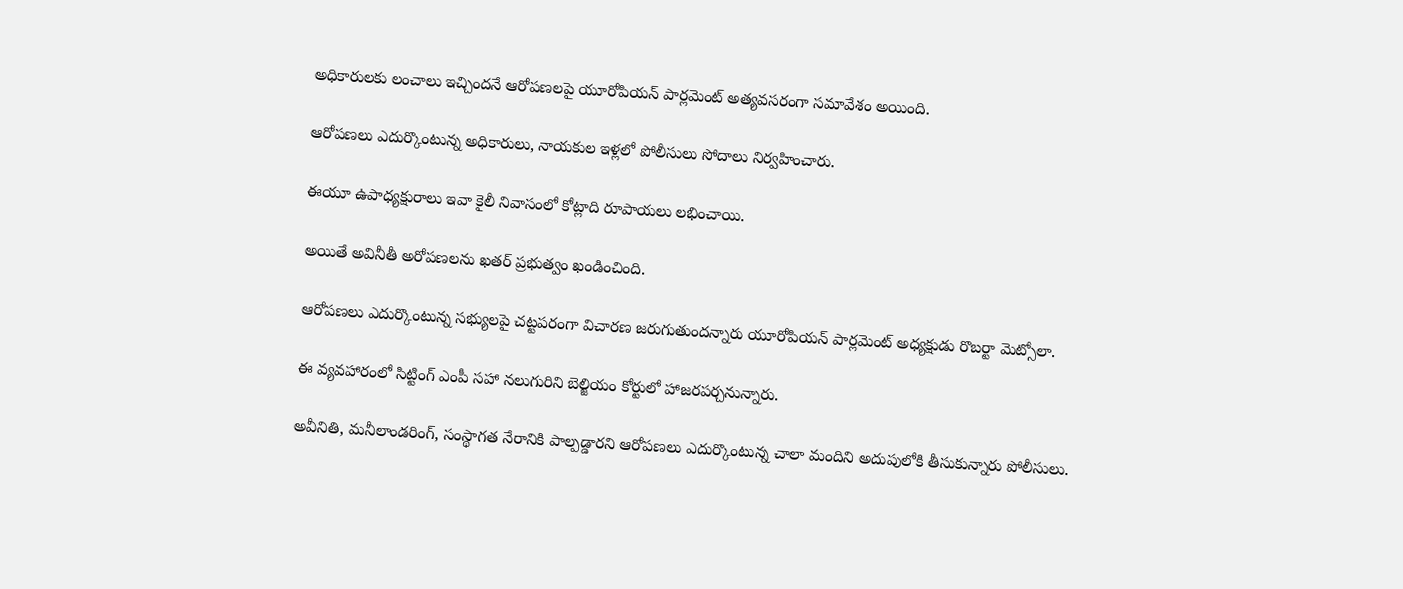అధికారులకు లంచాలు ఇచ్చిందనే ఆరోపణలపై యూరోపియన్ పార్లమెంట్ అత్యవసరంగా సమావేశం అయింది.

ఆరోపణలు ఎదుర్కొంటున్న అధికారులు, నాయకుల ఇళ్లలో పోలీసులు సోదాలు నిర్వహించారు.

ఈయూ ఉపాధ్యక్షురాలు ఇవా కైలీ నివాసంలో కోట్లాది రూపాయలు లభించాయి.

అయితే అవినీతీ అరోపణలను ఖతర్ ప్రభుత్వం ఖండించింది.

ఆరోపణలు ఎదుర్కొంటున్న సభ్యులపై చట్టపరంగా విచారణ జరుగుతుందన్నారు యూరోపియన్ పార్లమెంట్ అధ్యక్షుడు రొబర్టా మెట్సోలా.

ఈ వ్యవహారంలో సిట్టింగ్ ఎంపీ సహా నలుగురిని బెల్జియం కోర్టులో హాజరపర్చనున్నారు.

అవీనితి, మనీలాండరింగ్, సంస్థాగత నేరానికి పాల్పడ్డారని ఆరోపణలు ఎదుర్కొంటున్న చాలా మందిని అదుపులోకి తీసుకున్నారు పోలీసులు.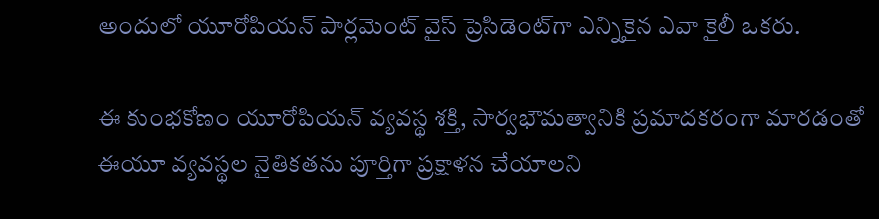అందులో యూరోపియన్ పార్లమెంట్ వైస్ ప్రెసిడెంట్‌గా ఎన్నికైన ఎవా కైలీ ఒకరు.

ఈ కుంభకోణం యూరోపియన్ వ్యవస్థ శక్తి, సార్వభౌమత్వానికి ప్రమాదకరంగా మారడంతో ఈయూ వ్యవస్థల నైతికతను పూర్తిగా ప్రక్షాళన చేయాలని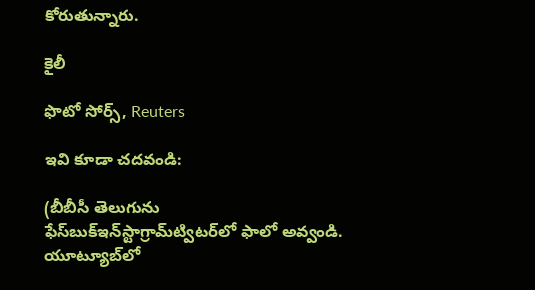కోరుతున్నారు.

కైలీ

ఫొటో సోర్స్, Reuters

ఇవి కూడా చదవండి:

(బీబీసీ తెలుగును ఫేస్‌బుక్ఇన్‌స్టాగ్రామ్‌ట్విటర్‌లో ఫాలో అవ్వండి. యూట్యూబ్‌లో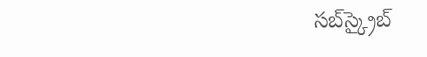సబ్‌స్క్రైబ్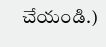చేయండి.)